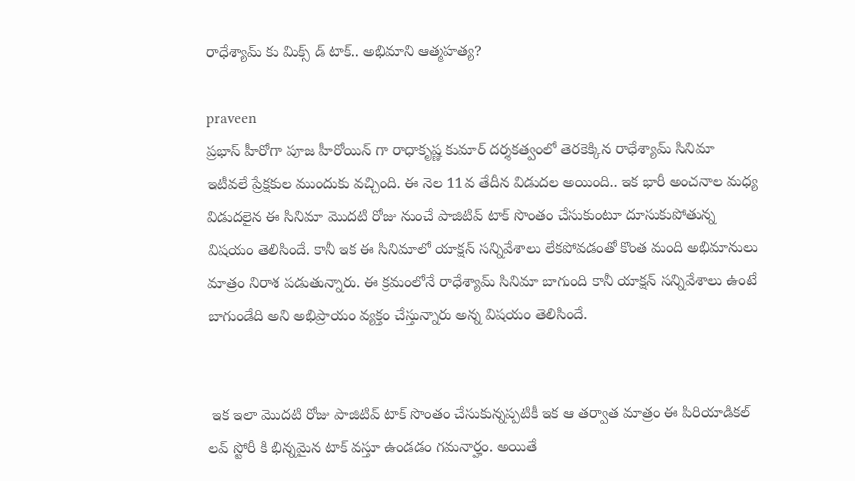రాధేశ్యామ్ కు మిక్స్ డ్ టాక్.. అభిమాని ఆత్మహత్య?

praveen
ప్రభాస్ హీరోగా పూజ హీరోయిన్ గా రాధాకృష్ణ కుమార్ దర్శకత్వంలో తెరకెక్కిన రాధేశ్యామ్ సినిమా ఇటీవలే ప్రేక్షకుల ముందుకు వచ్చింది. ఈ నెల 11వ తేదీన విడుదల అయింది.. ఇక భారీ అంచనాల మధ్య విడుదలైన ఈ సినిమా మొదటి రోజు నుంచే పాజిటివ్ టాక్ సొంతం చేసుకుంటూ దూసుకుపోతున్న విషయం తెలిసిందే. కానీ ఇక ఈ సినిమాలో యాక్షన్ సన్నివేశాలు లేకపోవడంతో కొంత మంది అభిమానులు మాత్రం నిరాశ పడుతున్నారు. ఈ క్రమంలోనే రాధేశ్యామ్ సినిమా బాగుంది కానీ యాక్షన్ సన్నివేశాలు ఉంటే బాగుండేది అని అభిప్రాయం వ్యక్తం చేస్తున్నారు అన్న విషయం తెలిసిందే.


 ఇక ఇలా మొదటి రోజు పాజిటివ్ టాక్ సొంతం చేసుకున్నప్పటికీ ఇక ఆ తర్వాత మాత్రం ఈ పిరియాడికల్ లవ్ స్టోరీ కి భిన్నమైన టాక్ వస్తూ ఉండడం గమనార్హం. అయితే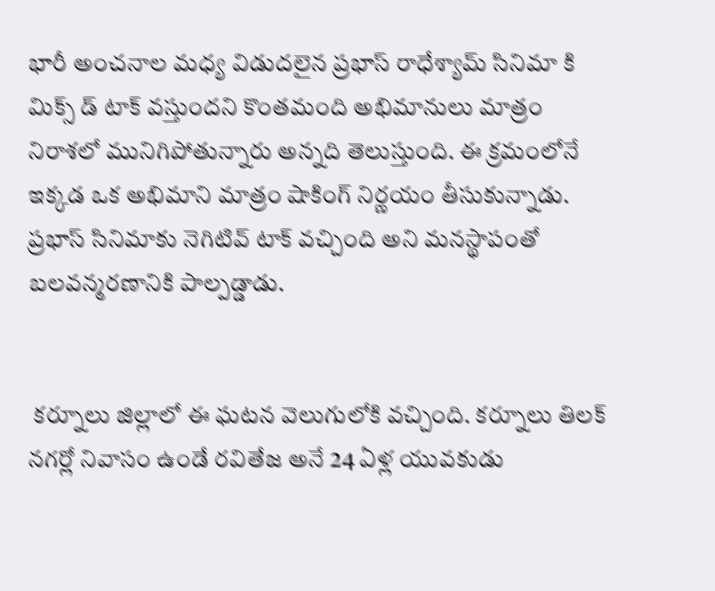భారీ అంచనాల మధ్య విడుదలైన ప్రభాస్ రాధేశ్యామ్ సినిమా కి మిక్స్ డ్ టాక్ వస్తుందని కొంతమంది అభిమానులు మాత్రం నిరాశలో మునిగిపోతున్నారు అన్నది తెలుస్తుంది. ఈ క్రమంలోనే ఇక్కడ ఒక అభిమాని మాత్రం షాకింగ్ నిర్ణయం తీసుకున్నాడు. ప్రభాస్ సినిమాకు నెగిటివ్ టాక్ వచ్చింది అని మనస్థాపంతో బలవన్మరణానికి పాల్పడ్డాడు.


 కర్నూలు జిల్లాలో ఈ ఘటన వెలుగులోకి వచ్చింది. కర్నూలు తిలక్ నగర్లో నివాసం ఉండే రవితేజ అనే 24 ఏళ్ల యువకుడు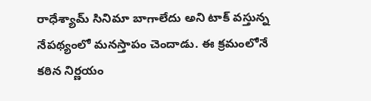రాధేశ్యామ్ సినిమా బాగాలేదు అని టాక్ వస్తున్న నేపథ్యంలో మనస్తాపం చెందాడు. ఈ క్రమంలోనే కఠిన నిర్ణయం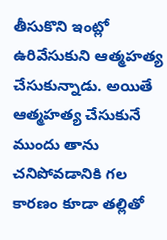తీసుకొని ఇంట్లో ఉరివేసుకుని ఆత్మహత్య చేసుకున్నాడు. అయితే ఆత్మహత్య చేసుకునే ముందు తాను చనిపోవడానికి గల కారణం కూడా తల్లితో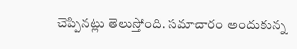చెప్పినట్లు తెలుస్తోంది. సమాచారం అందుకున్న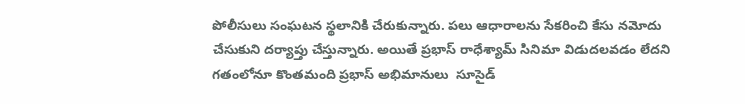పోలీసులు సంఘటన స్థలానికి చేరుకున్నారు. పలు ఆధారాలను సేకరించి కేసు నమోదు చేసుకుని దర్యాప్తు చేస్తున్నారు. అయితే ప్రభాస్ రాధేశ్యామ్ సినిమా విడుదలవడం లేదని గతంలోనూ కొంతమంది ప్రభాస్ అభిమానులు  సూసైడ్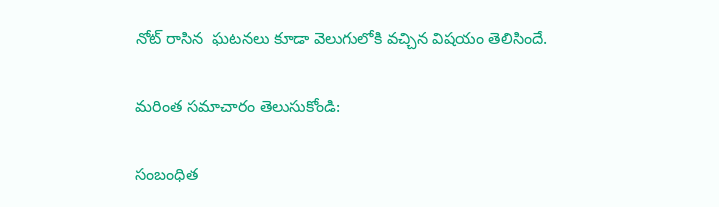నోట్ రాసిన  ఘటనలు కూడా వెలుగులోకి వచ్చిన విషయం తెలిసిందే.

మరింత సమాచారం తెలుసుకోండి:

సంబంధిత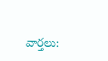వార్తలు: